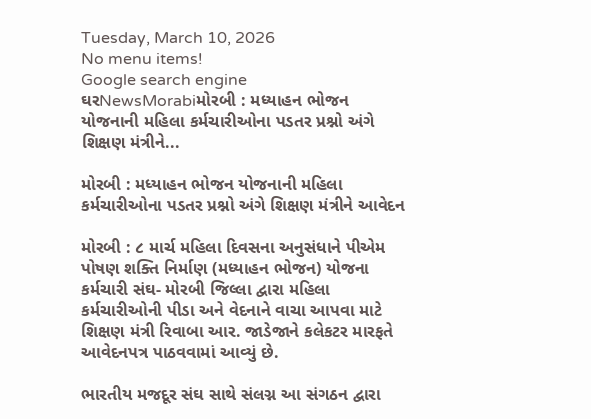Tuesday, March 10, 2026
No menu items!
Google search engine
ઘરNewsMorabiમોરબી : મધ્યાહન ભોજન યોજનાની મહિલા કર્મચારીઓના પડતર પ્રશ્નો અંગે શિક્ષણ મંત્રીને...

મોરબી : મધ્યાહન ભોજન યોજનાની મહિલા કર્મચારીઓના પડતર પ્રશ્નો અંગે શિક્ષણ મંત્રીને આવેદન

મોરબી : ૮ માર્ચ મહિલા દિવસના અનુસંધાને પીએમ પોષણ શક્તિ નિર્માણ (મધ્યાહન ભોજન) યોજના કર્મચારી સંઘ- મોરબી જિલ્લા દ્વારા મહિલા કર્મચારીઓની પીડા અને વેદનાને વાચા આપવા માટે શિક્ષણ મંત્રી રિવાબા આર. જાડેજાને કલેકટર મારફતે આવેદનપત્ર પાઠવવામાં આવ્યું છે.

ભારતીય મજદૂર સંઘ સાથે સંલગ્ન આ સંગઠન દ્વારા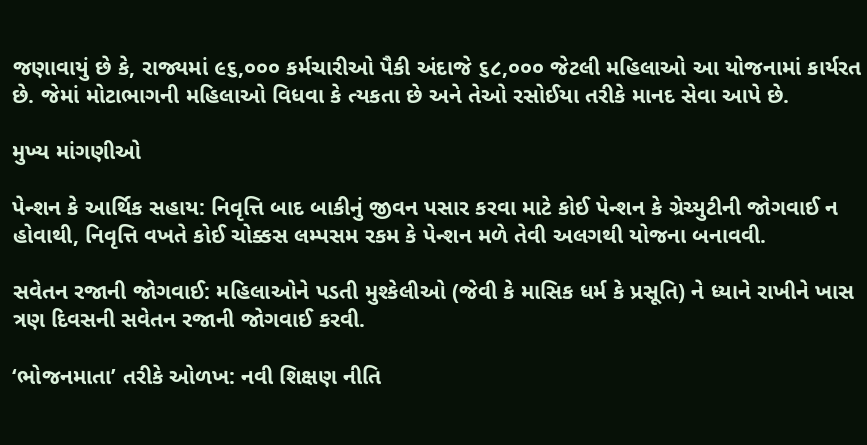જણાવાયું છે કે, રાજ્યમાં ૯૬,૦૦૦ કર્મચારીઓ પૈકી અંદાજે ૬૮,૦૦૦ જેટલી મહિલાઓ આ યોજનામાં કાર્યરત છે. જેમાં મોટાભાગની મહિલાઓ વિધવા કે ત્યકતા છે અને તેઓ રસોઈયા તરીકે માનદ સેવા આપે છે.

મુખ્ય માંગણીઓ

પેન્શન કે આર્થિક સહાય: નિવૃત્તિ બાદ બાકીનું જીવન પસાર કરવા માટે કોઈ પેન્શન કે ગ્રેચ્યુટીની જોગવાઈ ન હોવાથી, નિવૃત્તિ વખતે કોઈ ચોક્કસ લમ્પસમ રકમ કે પેન્શન મળે તેવી અલગથી યોજના બનાવવી.

સવેતન રજાની જોગવાઈ: મહિલાઓને પડતી મુશ્કેલીઓ (જેવી કે માસિક ધર્મ કે પ્રસૂતિ) ને ધ્યાને રાખીને ખાસ ત્રણ દિવસની સવેતન રજાની જોગવાઈ કરવી.

‘ભોજનમાતા’ તરીકે ઓળખ: નવી શિક્ષણ નીતિ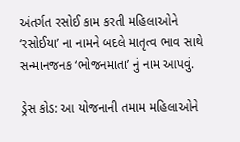અંતર્ગત રસોઈ કામ કરતી મહિલાઓને ‘રસોઈયા’ ના નામને બદલે માતૃત્વ ભાવ સાથે સન્માનજનક ‘ભોજનમાતા’ નું નામ આપવું.

ડ્રેસ કોડ: આ યોજનાની તમામ મહિલાઓને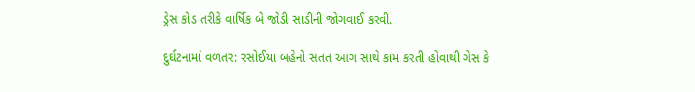ડ્રેસ કોડ તરીકે વાર્ષિક બે જોડી સાડીની જોગવાઈ કરવી.

દુર્ઘટનામાં વળતર: રસોઈયા બહેનો સતત આગ સાથે કામ કરતી હોવાથી ગેસ કે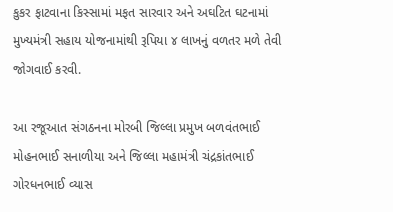કુકર ફાટવાના કિસ્સામાં મફત સારવાર અને અઘટિત ઘટનામાં મુખ્યમંત્રી સહાય યોજનામાંથી રૂપિયા ૪ લાખનું વળતર મળે તેવી જોગવાઈ કરવી.

આ રજૂઆત સંગઠનના મોરબી જિલ્લા પ્રમુખ બળવંતભાઈ મોહનભાઈ સનાળીયા અને જિલ્લા મહામંત્રી ચંદ્રકાંતભાઈ ગોરધનભાઈ વ્યાસ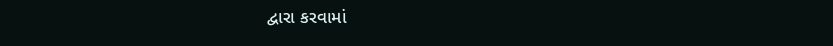દ્વારા કરવામાં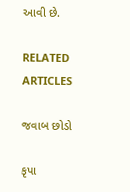આવી છે.

RELATED ARTICLES

જવાબ છોડો

કૃપા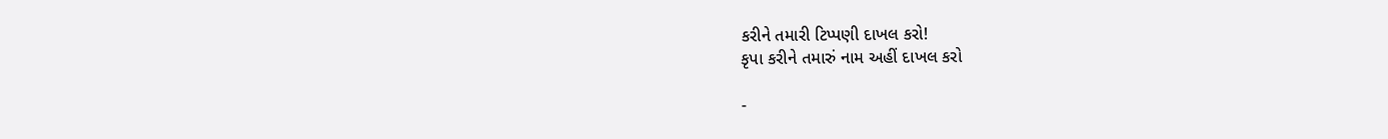કરીને તમારી ટિપ્પણી દાખલ કરો!
કૃપા કરીને તમારું નામ અહીં દાખલ કરો

-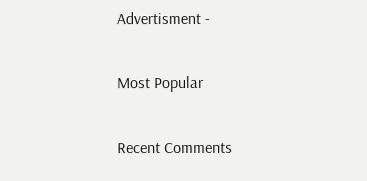Advertisment -

Most Popular

Recent Comments